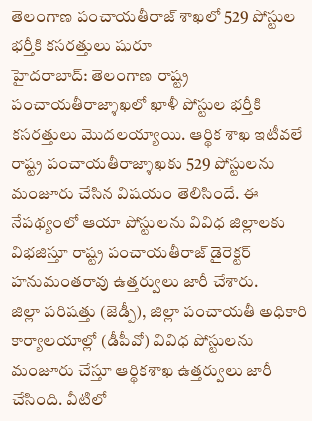తెలంగాణ పంచాయతీరాజ్ శాఖలో 529 పోస్టుల భర్తీకి కసరత్తులు షురూ
హైదరాబాద్: తెలంగాణ రాష్ట్ర పంచాయతీరాజ్శాఖలో ఖాళీ పోస్టుల భర్తీకి కసరత్తులు మొదలయ్యాయి. ఆర్థిక శాఖ ఇటీవలే రాష్ట్ర పంచాయతీరాజ్శాఖకు 529 పోస్టులను మంజూరు చేసిన విషయం తెలిసిందే. ఈ నేపథ్యంలో ఆయా పోస్టులను వివిధ జిల్లాలకు విభజిస్తూ రాష్ట్ర పంచాయతీరాజ్ డైరెక్టర్ హనుమంతరావు ఉత్తర్వులు జారీ చేశారు.
జిల్లా పరిషత్తు (జెడ్పీ), జిల్లా పంచాయతీ అధికారి కార్యాలయాల్లో (డీపీవో) వివిధ పోస్టులను మంజూరు చేస్తూ ఆర్థికశాఖ ఉత్తర్వులు జారీ చేసింది. వీటిలో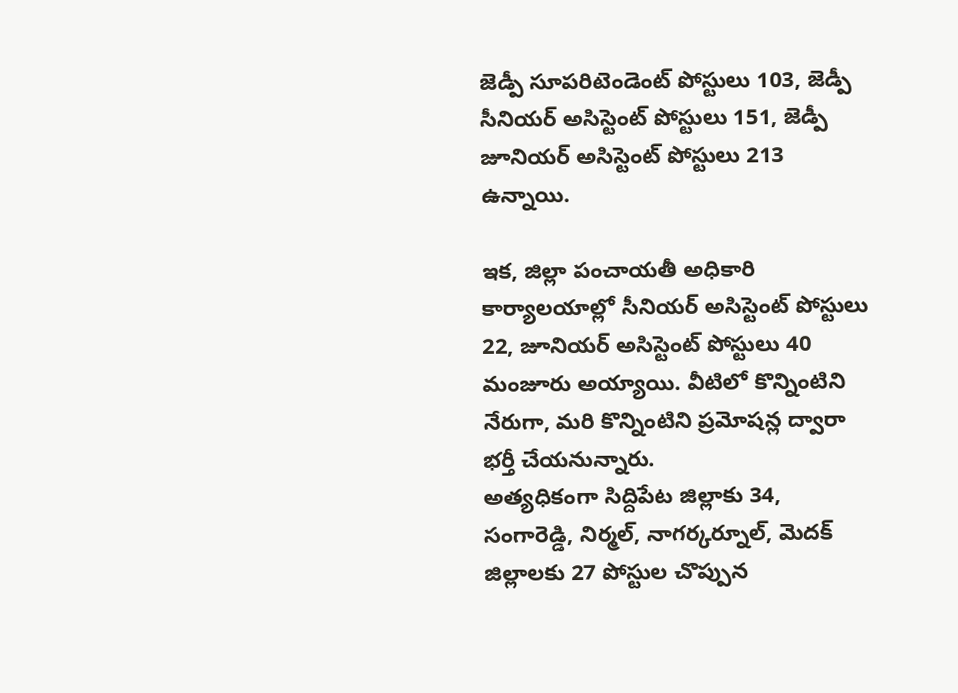జెడ్పీ సూపరిటెండెంట్ పోస్టులు 103, జెడ్పీ సీనియర్ అసిస్టెంట్ పోస్టులు 151, జెడ్పీ జూనియర్ అసిస్టెంట్ పోస్టులు 213 ఉన్నాయి.

ఇక, జిల్లా పంచాయతీ అధికారి కార్యాలయాల్లో సీనియర్ అసిస్టెంట్ పోస్టులు 22, జూనియర్ అసిస్టెంట్ పోస్టులు 40 మంజూరు అయ్యాయి. వీటిలో కొన్నింటిని నేరుగా, మరి కొన్నింటిని ప్రమోషన్ల ద్వారా భర్తీ చేయనున్నారు.
అత్యధికంగా సిద్దిపేట జిల్లాకు 34, సంగారెడ్డి, నిర్మల్, నాగర్కర్నూల్, మెదక్ జిల్లాలకు 27 పోస్టుల చొప్పున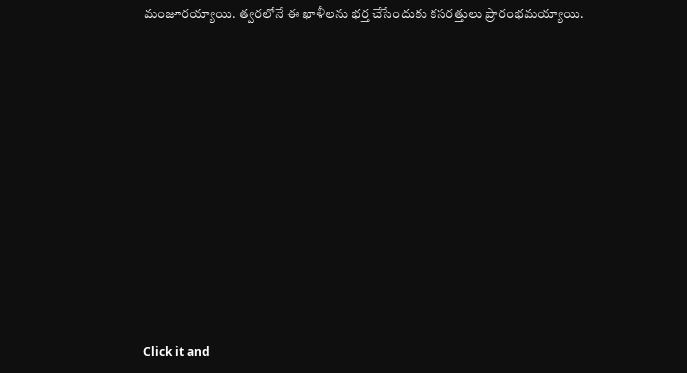మంజూరయ్యాయి. త్వరలోనే ఈ ఖాళీలను భర్త చేసేందుకు కసరత్తులు ప్రారంభమయ్యాయి.












Click it and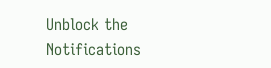Unblock the Notifications